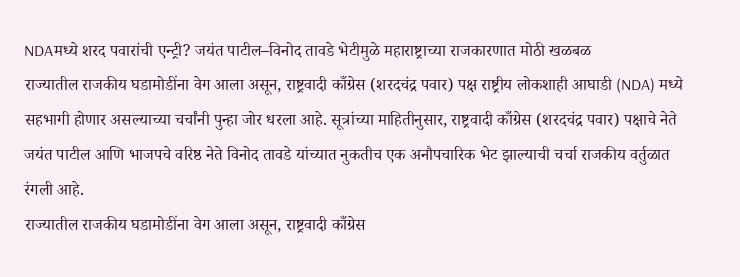NDAमध्ये शरद पवारांची एन्ट्री? जयंत पाटील–विनोद तावडे भेटीमुळे महाराष्ट्राच्या राजकारणात मोठी खळबळ
राज्यातील राजकीय घडामोडींना वेग आला असून, राष्ट्रवादी काँग्रेस (शरदचंद्र पवार) पक्ष राष्ट्रीय लोकशाही आघाडी (NDA) मध्ये सहभागी होणार असल्याच्या चर्चांनी पुन्हा जोर धरला आहे. सूत्रांच्या माहितीनुसार, राष्ट्रवादी काँग्रेस (शरदचंद्र पवार) पक्षाचे नेते जयंत पाटील आणि भाजपचे वरिष्ठ नेते विनोद तावडे यांच्यात नुकतीच एक अनौपचारिक भेट झाल्याची चर्चा राजकीय वर्तुळात रंगली आहे.
राज्यातील राजकीय घडामोडींना वेग आला असून, राष्ट्रवादी काँग्रेस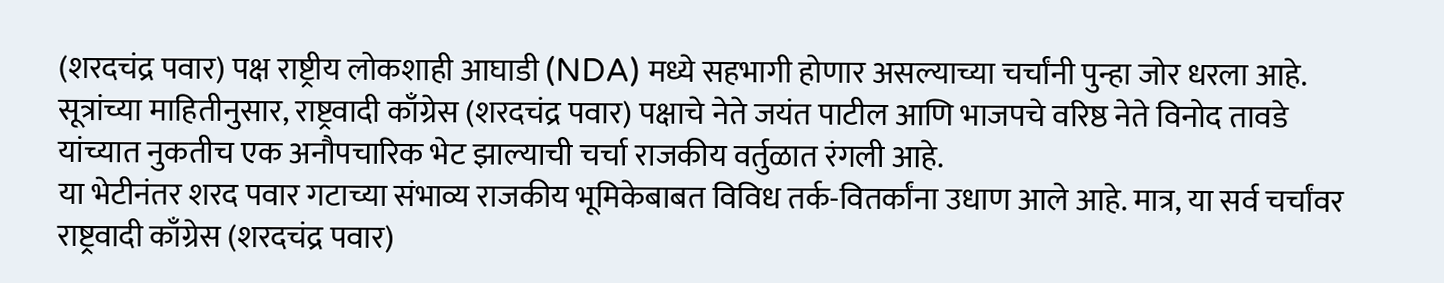(शरदचंद्र पवार) पक्ष राष्ट्रीय लोकशाही आघाडी (NDA) मध्ये सहभागी होणार असल्याच्या चर्चांनी पुन्हा जोर धरला आहे. सूत्रांच्या माहितीनुसार, राष्ट्रवादी काँग्रेस (शरदचंद्र पवार) पक्षाचे नेते जयंत पाटील आणि भाजपचे वरिष्ठ नेते विनोद तावडे यांच्यात नुकतीच एक अनौपचारिक भेट झाल्याची चर्चा राजकीय वर्तुळात रंगली आहे.
या भेटीनंतर शरद पवार गटाच्या संभाव्य राजकीय भूमिकेबाबत विविध तर्क-वितर्कांना उधाण आले आहे. मात्र, या सर्व चर्चांवर राष्ट्रवादी काँग्रेस (शरदचंद्र पवार)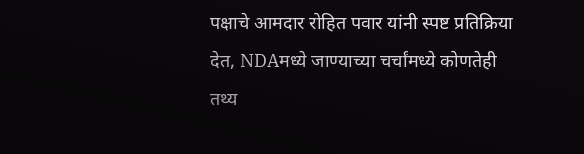पक्षाचे आमदार रोहित पवार यांनी स्पष्ट प्रतिक्रिया देत, NDAमध्ये जाण्याच्या चर्चांमध्ये कोणतेही तथ्य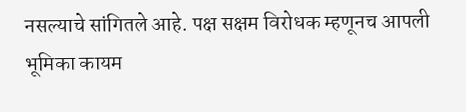नसल्याचे सांगितले आहे. पक्ष सक्षम विरोधक म्हणूनच आपली भूमिका कायम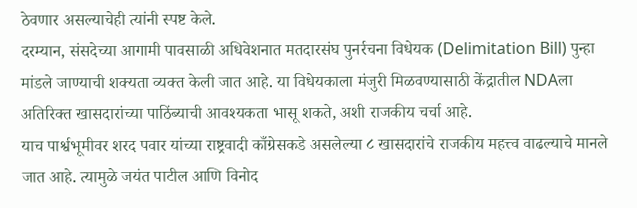ठेवणार असल्याचेही त्यांनी स्पष्ट केले.
दरम्यान, संसदेच्या आगामी पावसाळी अधिवेशनात मतदारसंघ पुनर्रचना विधेयक (Delimitation Bill) पुन्हा मांडले जाण्याची शक्यता व्यक्त केली जात आहे. या विधेयकाला मंजुरी मिळवण्यासाठी केंद्रातील NDAला अतिरिक्त खासदारांच्या पाठिंब्याची आवश्यकता भासू शकते, अशी राजकीय चर्चा आहे.
याच पार्श्वभूमीवर शरद पवार यांच्या राष्ट्रवादी काँग्रेसकडे असलेल्या ८ खासदारांचे राजकीय महत्त्व वाढल्याचे मानले जात आहे. त्यामुळे जयंत पाटील आणि विनोद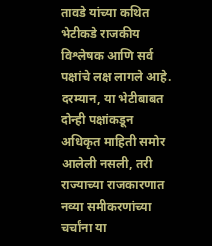तावडे यांच्या कथित भेटीकडे राजकीय विश्लेषक आणि सर्व पक्षांचे लक्ष लागले आहे.
दरम्यान, या भेटीबाबत दोन्ही पक्षांकडून अधिकृत माहिती समोर आलेली नसली, तरी राज्याच्या राजकारणात नव्या समीकरणांच्या चर्चांना या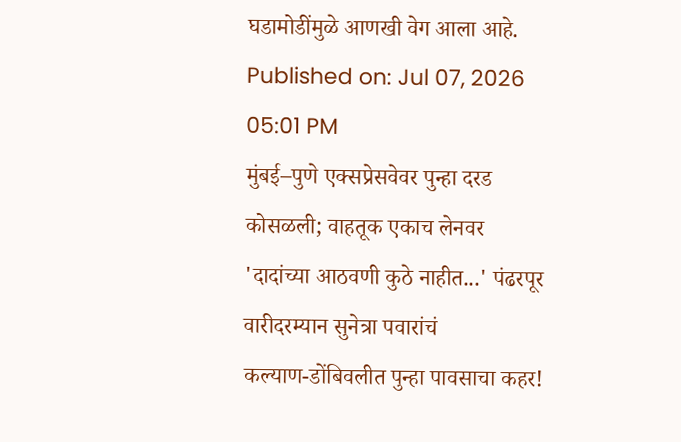घडामोडींमुळे आणखी वेग आला आहे.
Published on: Jul 07, 2026 05:01 PM
मुंबई–पुणे एक्सप्रेसवेवर पुन्हा दरड कोसळली; वाहतूक एकाच लेनवर
'दादांच्या आठवणी कुठे नाहीत...' पंढरपूर वारीदरम्यान सुनेत्रा पवारांचं
कल्याण-डोंबिवलीत पुन्हा पावसाचा कहर!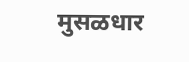मुसळधार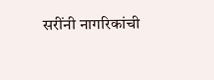सरींनी नागरिकांची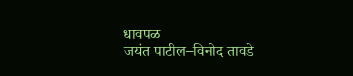धावपळ
जयंत पाटील–विनोद तावडे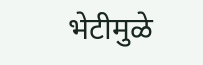भेटीमुळे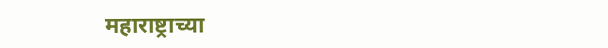महाराष्ट्राच्या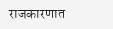राजकारणात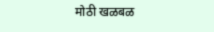मोठी खळबळ